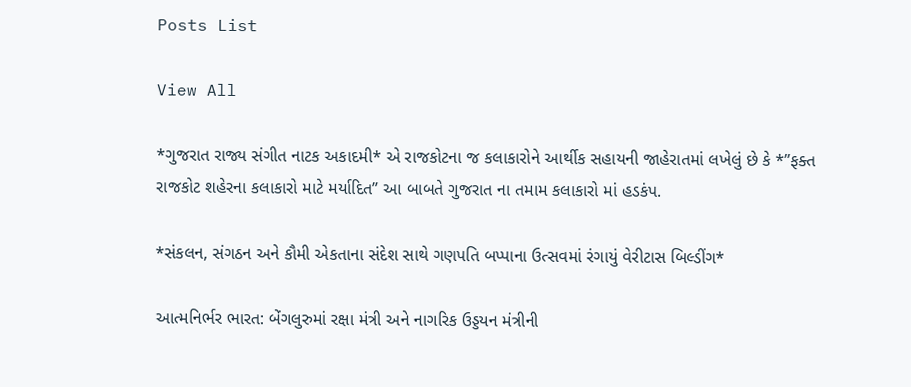Posts List

View All

*ગુજરાત રાજ્ય સંગીત નાટક અકાદમી* એ રાજકોટના જ કલાકારોને આર્થીક સહાયની જાહેરાતમાં લખેલું છે કે *”ફક્ત રાજકોટ શહેરના કલાકારો માટે મર્યાદિત” આ બાબતે ગુજરાત ના તમામ કલાકારો માં હડકંપ.

*સંકલન, સંગઠન અને કૌમી એકતાના સંદેશ સાથે ગણપતિ બપ્પાના ઉત્સવમાં રંગાયું વેરીટાસ બિલ્ડીંગ*

આત્મનિર્ભર ભારત: બેંગલુરુમાં રક્ષા મંત્રી અને નાગરિક ઉડ્ડયન મંત્રીની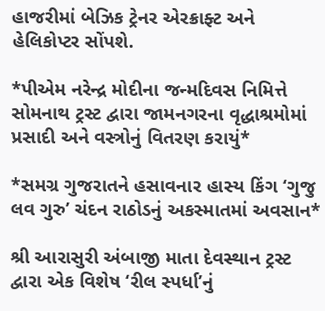હાજરીમાં બેઝિક ટ્રેનર એરક્રાફ્ટ અને હેલિકોપ્ટર સોંપશે.

*પીએમ નરેન્દ્ર મોદીના જન્મદિવસ નિમિત્તે સોમનાથ ટ્રસ્ટ દ્વારા જામનગરના વૃદ્ધાશ્રમોમાં પ્રસાદી અને વસ્ત્રોનું વિતરણ કરાયું*

*સમગ્ર ગુજરાતને હસાવનાર હાસ્ય કિંગ ‘ગુજુ લવ ગુરુ’ ચંદન રાઠોડનું અકસ્માતમાં અવસાન*

શ્રી આરાસુરી અંબાજી માતા દેવસ્થાન ટ્રસ્ટ દ્વારા એક વિશેષ ‘રીલ સ્પર્ધા’નું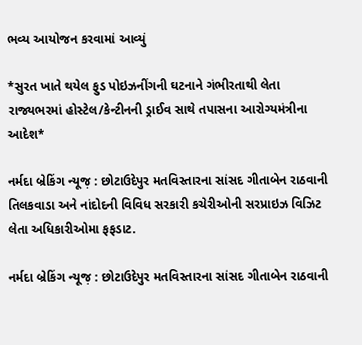ભવ્ય આયોજન કરવામાં આવ્યું

*સુરત ખાતે થયેલ ફુડ પોઇઝનીંગની ઘટનાને ગંભીરતાથી લેતા રાજ્યભરમાં હોસ્ટેલ/કેન્ટીનની ડ્રાઈવ સાથે તપાસના આરોગ્યમંત્રીના આદેશ*

નર્મદા બ્રેકિંગ ન્યૂજ઼ : છોટાઉદેપુર મતવિસ્તારના સાંસદ ગીતાબેન રાઠવાની તિલકવાડા અને નાંદોદની વિવિધ સરકારી કચેરીઓની સરપ્રાઇઝ વિઝિટ લેતા અધિકારીઓમા ફફડાટ.

નર્મદા બ્રેકિંગ ન્યૂજ઼ : છોટાઉદેપુર મતવિસ્તારના સાંસદ ગીતાબેન રાઠવાની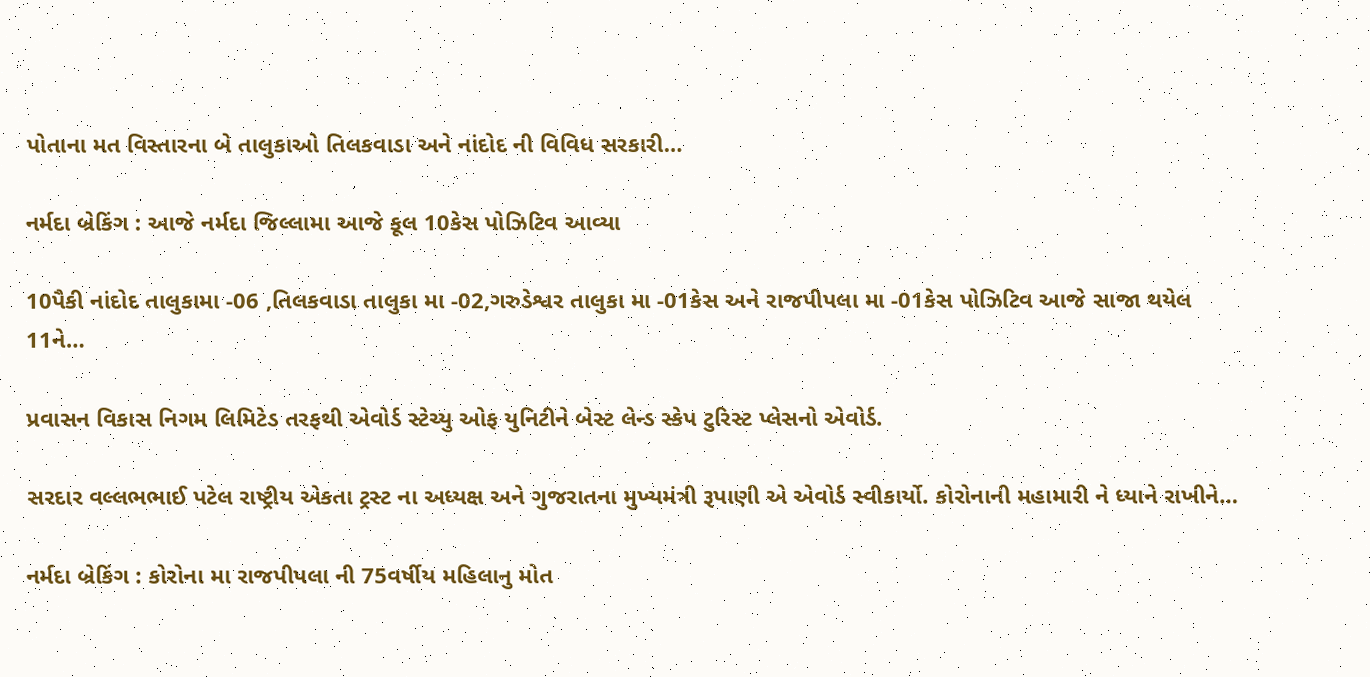પોતાના મત વિસ્તારના બે તાલુકાઓ તિલકવાડા અને નાંદોદ ની વિવિધ સરકારી…

નર્મદા બ્રેકિંગ : આજે નર્મદા જિલ્લામા આજે કૂલ 10કેસ પોઝિટિવ આવ્યા

10પૈકી નાંદોદ તાલુકામા -06 ,તિલકવાડા તાલુકા મા -02,ગરુડેશ્વર તાલુકા મા -01કેસ અને રાજપીપલા મા -01કેસ પોઝિટિવ આજે સાજા થયેલ 11ને…

પ્રવાસન વિકાસ નિગમ લિમિટેડ તરફથી એવોર્ડ સ્ટેચ્યુ ઓફ યુનિટીને બેસ્ટ લેન્ડ સ્કેપ ટુરિસ્ટ પ્લેસનો એવોર્ડ.

સરદાર વલ્લભભાઈ પટેલ રાષ્ટ્રીય એકતા ટ્રસ્ટ ના અધ્યક્ષ અને ગુજરાતના મુખ્યમંત્રી રૂપાણી એ એવોર્ડ સ્વીકાર્યો. કોરોનાની મહામારી ને ધ્યાને રાખીને…

નર્મદા બ્રેકિંગ : કોરોના મા રાજપીપલા ની 75વર્ષીય મહિલાનુ મોત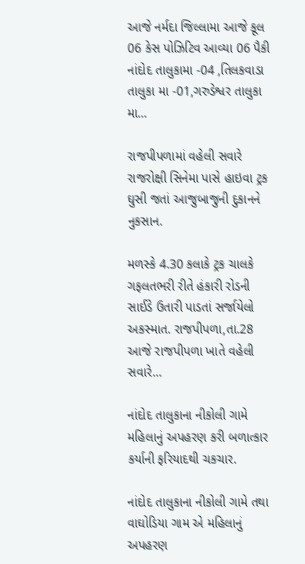આજે નર્મદા જિલ્લામા આજે કૂલ 06 કેસ પોઝિટિવ આવ્યા 06 પૈકી નાંદોદ તાલુકામા -04 ,તિલકવાડા તાલુકા મા -01,ગરુડેશ્વર તાલુકા મા…

રાજપીપળામાં વહેલી સવારે રાજરોક્ષી સિનેમા પાસે હાઇવા ટ્રક ઘુસી જતાં આજુબાજુની દુકાનને નુકસાન.

મળસ્કે 4.30 કલાકે ટ્રક ચાલકે ગફલતભરી રીતે હંકારી રોડની સાઈડે ઉતારી પાડતાં સર્જાયેલો અકસ્માત. રાજપીપળા,તા.28 આજે રાજપીપળા ખાતે વહેલી સવારે…

નાંદોદ તાલુકાના નીકોલી ગામે મહિલાનું અપહરણ કરી બળાત્કાર કર્યાની ફરિયાદથી ચકચાર.

નાંદોદ તાલુકાના નીકોલી ગામે તથા વાઘોડિયા ગામ એ મહિલાનું અપહરણ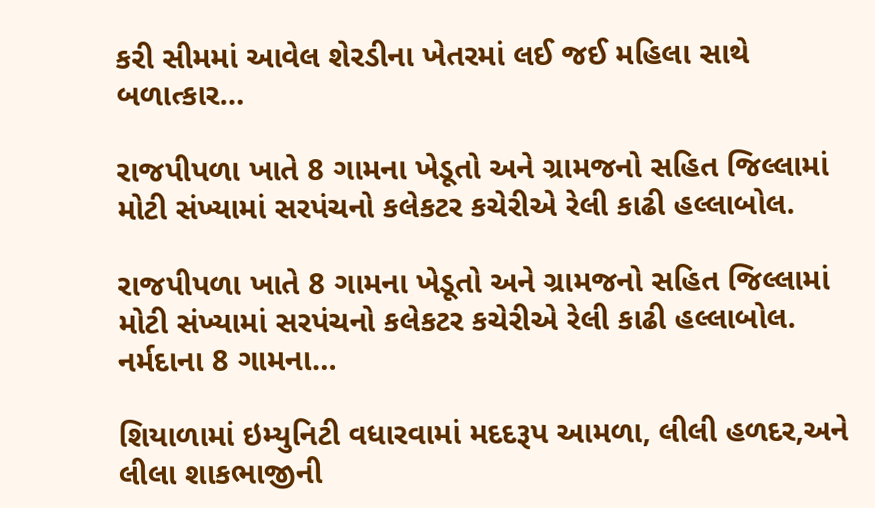કરી સીમમાં આવેલ શેરડીના ખેતરમાં લઈ જઈ મહિલા સાથે બળાત્કાર…

રાજપીપળા ખાતે 8 ગામના ખેડૂતો અને ગ્રામજનો સહિત જિલ્લામાં મોટી સંખ્યામાં સરપંચનો કલેકટર કચેરીએ રેલી કાઢી હલ્લાબોલ.

રાજપીપળા ખાતે 8 ગામના ખેડૂતો અને ગ્રામજનો સહિત જિલ્લામાં મોટી સંખ્યામાં સરપંચનો કલેકટર કચેરીએ રેલી કાઢી હલ્લાબોલ. નર્મદાના 8 ગામના…

શિયાળામાં ઇમ્યુનિટી વધારવામાં મદદરૂપ આમળા, લીલી હળદર,અને લીલા શાકભાજીની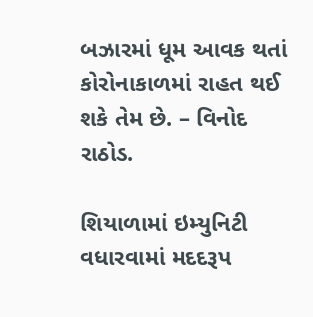બઝારમાં ધૂમ આવક થતાં કોરોનાકાળમાં રાહત થઈ શકે તેમ છે. – વિનોદ રાઠોડ.

શિયાળામાં ઇમ્યુનિટી વધારવામાં મદદરૂપ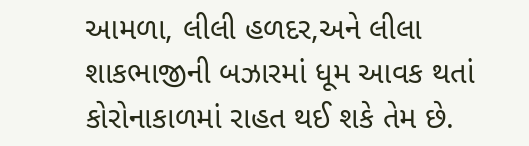આમળા, લીલી હળદર,અને લીલા શાકભાજીની બઝારમાં ધૂમ આવક થતાં કોરોનાકાળમાં રાહત થઈ શકે તેમ છે.